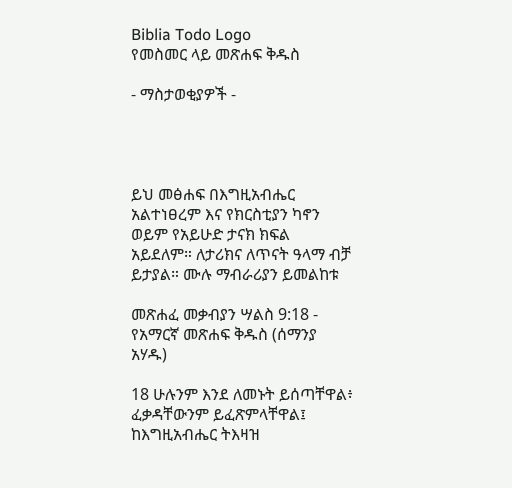Biblia Todo Logo
የመስመር ላይ መጽሐፍ ቅዱስ

- ማስታወቂያዎች -




ይህ መፅሐፍ በእግዚአብሔር አልተነፀረም እና የክርስቲያን ካኖን ወይም የአይሁድ ታናክ ክፍል አይደለም። ለታሪክና ለጥናት ዓላማ ብቻ ይታያል። ሙሉ ማብራሪያን ይመልከቱ

መጽሐፈ መቃብያን ሣልስ 9:18 - የአማርኛ መጽሐፍ ቅዱስ (ሰማንያ አሃዱ)

18 ሁሉንም እንደ ለመኑት ይሰጣቸዋል፥ ፈቃዳቸውንም ይፈጽምላቸዋል፤ ከእግዚአብሔር ትእዛዝ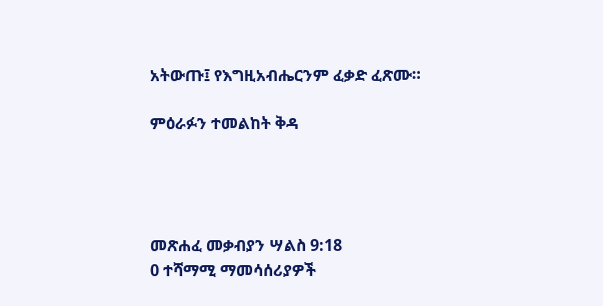አትውጡ፤ የእግዚአብሔርንም ፈቃድ ፈጽሙ።

ምዕራፉን ተመልከት ቅዳ




መጽሐፈ መቃብያን ሣልስ 9:18
0 ተሻማሚ ማመሳሰሪያዎች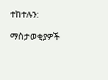ተከተሉን:

ማስታወቂያዎች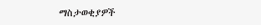ማስታወቂያዎች